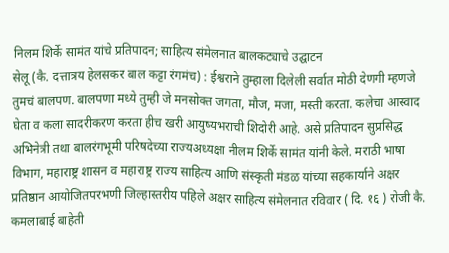निलम शिर्के सामंत यांचे प्रतिपादन; साहित्य संमेलनात बालकट्याचे उद्घाटन
सेलू (कै. दत्तात्रय हेलसकर बाल कट्टा रंगमंच) : ईश्वराने तुम्हाला दिलेली सर्वात मोठी देणगी म्हणजे तुमचं बालपण. बालपणा मध्ये तुम्ही जे मनसोक्त जगता, मौज, मजा, मस्ती करता. कलेचा आस्वाद घेता व कला सादरीकरण करता हीच खरी आयुष्यभराची शिदोरी आहे. असे प्रतिपादन सुप्रसिद्ध अभिनेत्री तथा बालरंगभूमी परिषदेच्या राज्यअध्यक्षा नीलम शिर्के सामंत यांनी केले. मराठी भाषा विभाग, महाराष्ट्र शासन व महाराष्ट्र राज्य साहित्य आणि संस्कृती मंडळ यांच्या सहकार्याने अक्षर प्रतिष्ठान आयोजितपरभणी जिल्हास्तरीय पहिले अक्षर साहित्य संमेलनात रविवार ( दि. १६ ) रोजी कै. कमलाबाई बाहेती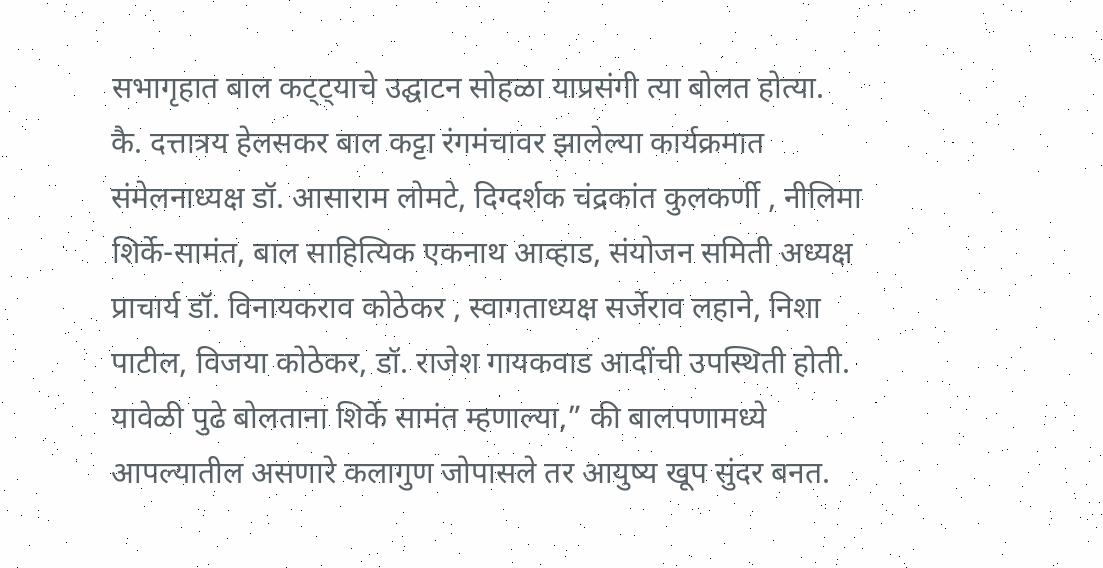सभागृहात बाल कट्ट्याचे उद्घाटन सोहळा याप्रसंगी त्या बोलत होत्या.
कै. दत्तात्रय हेलसकर बाल कट्टा रंगमंचावर झालेल्या कार्यक्रमात संमेलनाध्यक्ष डॉ. आसाराम लोमटे, दिग्दर्शक चंद्रकांत कुलकर्णी , नीलिमा शिर्के-सामंत, बाल साहित्यिक एकनाथ आव्हाड, संयोजन समिती अध्यक्ष प्राचार्य डॉ. विनायकराव कोठेकर , स्वागताध्यक्ष सर्जेराव लहाने, निशा पाटील, विजया कोठेकर, डॉ. राजेश गायकवाड आदींची उपस्थिती होती. यावेळी पुढे बोलताना शिर्के सामंत म्हणाल्या,” की बालपणामध्ये आपल्यातील असणारे कलागुण जोपासले तर आयुष्य खूप सुंदर बनत.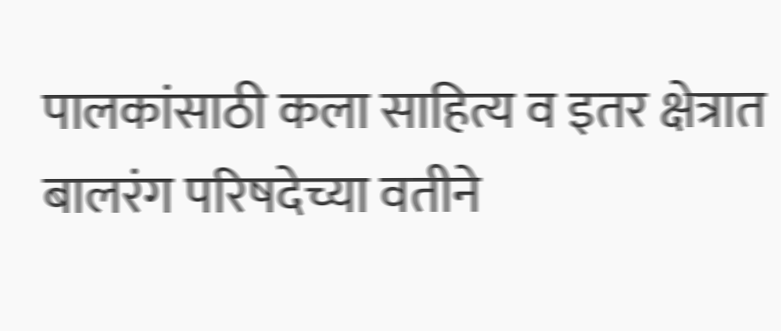पालकांसाठी कला साहित्य व इतर क्षेत्रात बालरंग परिषदेच्या वतीने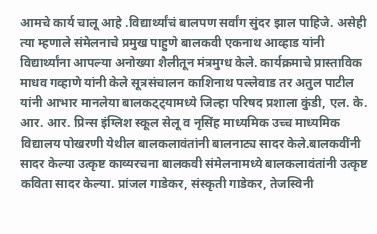आमचे कार्य चालू आहे .विद्यार्थ्यांचं बालपण सर्वांग सुंदर झाल पाहिजे. असेही त्या म्हणाले संमेलनाचे प्रमुख पाहुणे बालकवी एकनाथ आव्हाड यांनी विद्यार्थ्यांना आपल्या अनोख्या शैलीतून मंत्रमुग्ध केले. कार्यक्रमाचे प्रास्ताविक माधव गव्हाणे यांनी केले सूत्रसंचालन काशिनाथ पल्लेवाड तर अतुल पाटील यांनी आभार मानलेया बालकट्ट्यामध्ये जिल्हा परिषद प्रशाला कुंडी, एल. के. आर. आर. प्रिन्स इंग्लिश स्कूल सेलू व नृसिंह माध्यमिक उच्च माध्यमिक विद्यालय पोखरणी येथील बालकलावंतांनी बालनाट्य सादर केले.बालकवींनी सादर केल्या उत्कृष्ट काव्यरचना बालकवी संमेलनामध्ये बालकलावंतांनी उत्कृष्ट कविता सादर केल्या. प्रांजल गाडेकर, संस्कृती गाडेकर, तेजस्विनी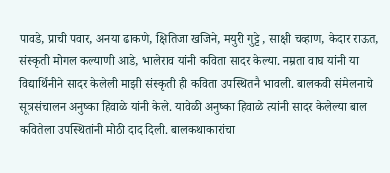पावडे, प्राची पवार, अनया ढाकणे, क्षितिजा खजिने, मयुरी गुट्टे , साक्षी चव्हाण, केदार राऊत, संस्कृती मोगल कल्याणी आडे, भालेराव यांनी कविता सादर केल्या. नम्रता वाघ यांनी या विद्यार्थिनीने सादर केलेली माझी संस्कृती ही कविता उपस्थितनै भावली. बालकवी संमेलनाचे सूत्रसंचालन अनुष्का हिवाळे यांनी केले. यावेळी अनुष्का हिवाळे त्यांनी सादर केलेल्या बाल कवितेला उपस्थितांनी मोठी दाद दिली. बालकथाकारांचा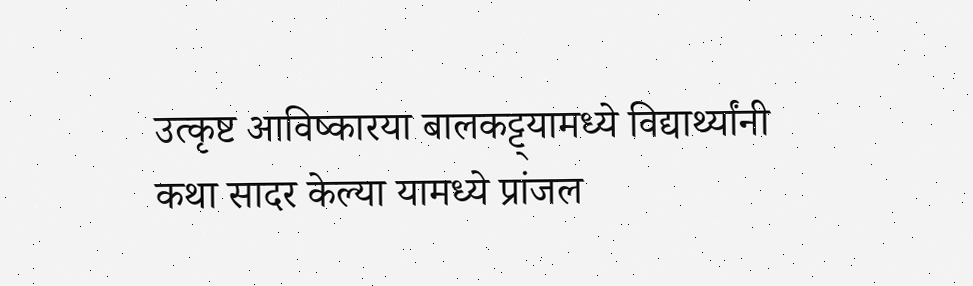उत्कृष्ट आविष्कारया बालकट्ट्यामध्ये विद्यार्थ्यांनी कथा सादर केल्या यामध्ये प्रांजल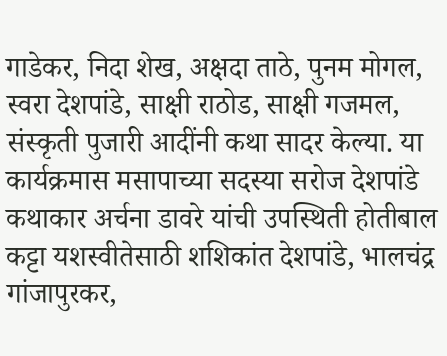गाडेकर, निदा शेख, अक्षदा ताठे, पुनम मोगल, स्वरा देशपांडे, साक्षी राठोड, साक्षी गजमल, संस्कृती पुजारी आदींनी कथा सादर केल्या. या कार्यक्रमास मसापाच्या सदस्या सरोज देशपांडे कथाकार अर्चना डावरे यांची उपस्थिती होतीबाल कट्टा यशस्वीतेसाठी शशिकांत देशपांडे, भालचंद्र गांजापुरकर,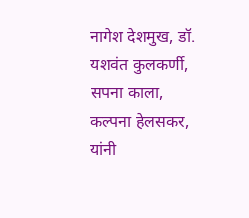नागेश देशमुख, डॉ. यशवंत कुलकर्णी, सपना काला, कल्पना हेलसकर, यांनी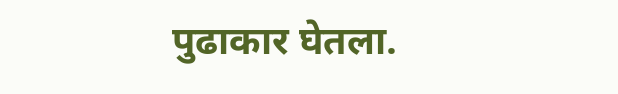पुढाकार घेतला.